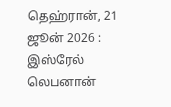தெஹ்ரான், 21 ஜூன் 2026 : இஸ்ரேல் லெபனான்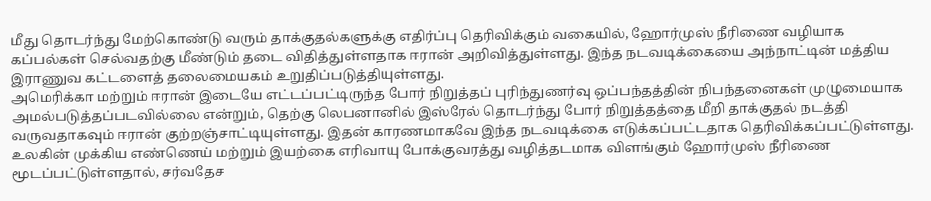மீது தொடர்ந்து மேற்கொண்டு வரும் தாக்குதல்களுக்கு எதிர்ப்பு தெரிவிக்கும் வகையில், ஹோர்முஸ் நீரிணை வழியாக கப்பல்கள் செல்வதற்கு மீண்டும் தடை விதித்துள்ளதாக ஈரான் அறிவித்துள்ளது. இந்த நடவடிக்கையை அந்நாட்டின் மத்திய இராணுவ கட்டளைத் தலைமையகம் உறுதிப்படுத்தியுள்ளது.
அமெரிக்கா மற்றும் ஈரான் இடையே எட்டப்பட்டிருந்த போர் நிறுத்தப் புரிந்துணர்வு ஒப்பந்தத்தின் நிபந்தனைகள் முழுமையாக அமல்படுத்தப்படவில்லை என்றும், தெற்கு லெபனானில் இஸ்ரேல் தொடர்ந்து போர் நிறுத்தத்தை மீறி தாக்குதல் நடத்தி வருவதாகவும் ஈரான் குற்றஞ்சாட்டியுள்ளது. இதன் காரணமாகவே இந்த நடவடிக்கை எடுக்கப்பட்டதாக தெரிவிக்கப்பட்டுள்ளது.
உலகின் முக்கிய எண்ணெய் மற்றும் இயற்கை எரிவாயு போக்குவரத்து வழித்தடமாக விளங்கும் ஹோர்முஸ் நீரிணை மூடப்பட்டுள்ளதால், சர்வதேச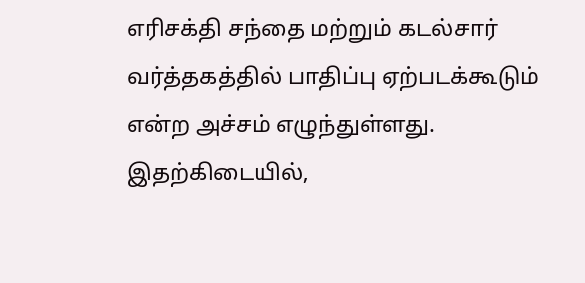எரிசக்தி சந்தை மற்றும் கடல்சார் வர்த்தகத்தில் பாதிப்பு ஏற்படக்கூடும் என்ற அச்சம் எழுந்துள்ளது.
இதற்கிடையில்,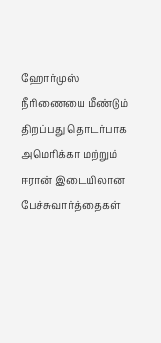ஹோர்முஸ் நீரிணையை மீண்டும் திறப்பது தொடர்பாக அமெரிக்கா மற்றும் ஈரான் இடையிலான பேச்சுவார்த்தைகள்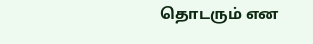தொடரும் என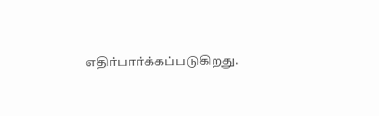எதிர்பார்க்கப்படுகிறது.